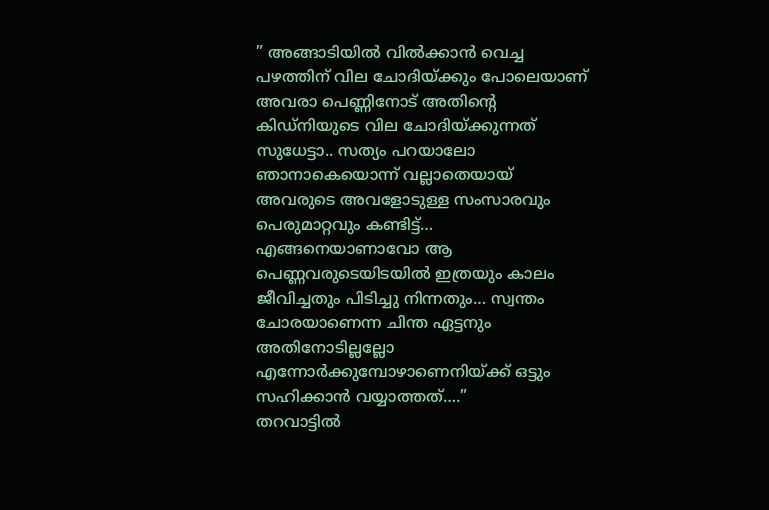” അങ്ങാടിയിൽ വിൽക്കാൻ വെച്ച പഴത്തിന് വില ചോദിയ്ക്കും പോലെയാണ് അവരാ പെണ്ണിനോട് അതിന്റെ കിഡ്നിയുടെ വില ചോദിയ്ക്കുന്നത് സുധേട്ടാ.. സത്യം പറയാലോ ഞാനാകെയൊന്ന് വല്ലാതെയായ് അവരുടെ അവളോടുള്ള സംസാരവും പെരുമാറ്റവും കണ്ടിട്ട്… എങ്ങനെയാണാവോ ആ പെണ്ണവരുടെയിടയിൽ ഇത്രയും കാലം ജീവിച്ചതും പിടിച്ചു നിന്നതും… സ്വന്തം ചോരയാണെന്ന ചിന്ത ഏട്ടനും അതിനോടില്ലല്ലോ എന്നോർക്കുമ്പോഴാണെനിയ്ക്ക് ഒട്ടും സഹിക്കാൻ വയ്യാത്തത്….”
തറവാട്ടിൽ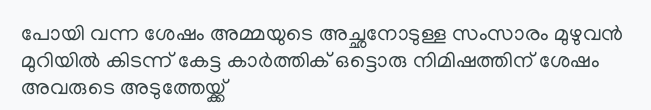പോയി വന്ന ശേഷം അമ്മയുടെ അച്ഛനോടുള്ള സംസാരം മുഴുവൻ മുറിയിൽ കിടന്ന് കേട്ട കാർത്തിക് ഒട്ടൊരു നിമിഷത്തിന് ശേഷം അവരുടെ അടുത്തേയ്ക്ക്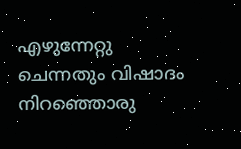എഴുന്നേറ്റു ചെന്നതും വിഷാദം നിറഞ്ഞൊരു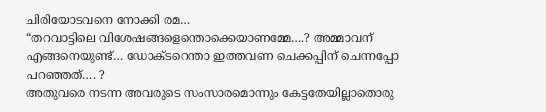ചിരിയോടവനെ നോക്കി രമ…
“തറവാട്ടിലെ വിശേഷങ്ങളെന്തൊക്കെയാണമ്മേ….? അമ്മാവന് എങ്ങനെയുണ്ട്… ഡോക്ടറെന്താ ഇത്തവണ ചെക്കപ്പിന് ചെന്നപ്പോ പറഞ്ഞത്…. ?
അതുവരെ നടന്ന അവരുടെ സംസാരമൊന്നും കേട്ടതേയില്ലാതൊരു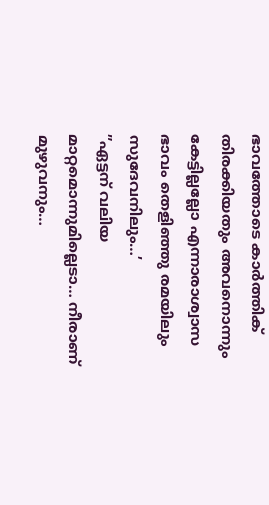ഭാവത്തോടെ കാർത്തിക് തിരക്കിയതും അവനൊന്നും കേട്ടില്ലല്ലോ എന്നാരാശ്വാസ ഭാവം തെളിഞ്ഞു രമയിലും സുദേവനിലും…’
”ഏട്ടന് വലിയ മാറ്റമൊന്നുമില്ലെടാ… നീരാണ് മുഴുവനും…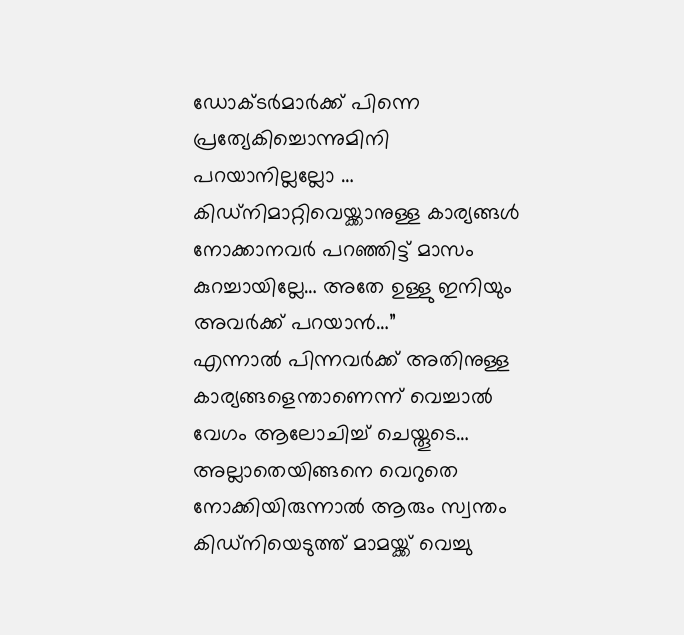ഡോക്ടർമാർക്ക് പിന്നെ പ്രത്യേകിച്ചൊന്നുമിനി പറയാനില്ലല്ലോ … കിഡ്നിമാറ്റിവെയ്ക്കാനുള്ള കാര്യങ്ങൾ നോക്കാനവർ പറഞ്ഞിട്ട് മാസം കുറച്ചായില്ലേ… അതേ ഉള്ളു ഇനിയും അവർക്ക് പറയാൻ…”
എന്നാൽ പിന്നവർക്ക് അതിനുള്ള കാര്യങ്ങളെന്താണെന്ന് വെച്ചാൽ വേഗം ആലോചിച്ച് ചെയ്തൂടെ… അല്ലാതെയിങ്ങനെ വെറുതെ നോക്കിയിരുന്നാൽ ആരും സ്വന്തം കിഡ്നിയെടുത്ത് മാമയ്ക്ക് വെച്ചു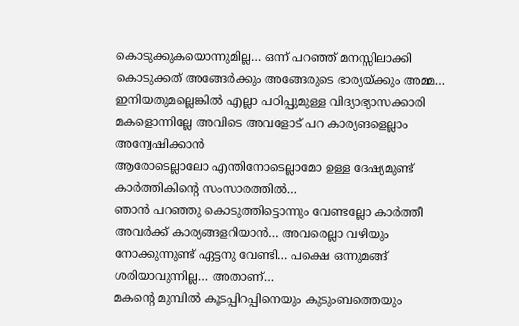കൊടുക്കുകയൊന്നുമില്ല… ഒന്ന് പറഞ്ഞ് മനസ്സിലാക്കി കൊടുക്കത് അങ്ങേർക്കും അങ്ങേരുടെ ഭാര്യയ്ക്കും അമ്മ… ഇനിയതുമല്ലെങ്കിൽ എല്ലാ പഠിപ്പുമുള്ള വിദ്യാഭ്യാസക്കാരി മകളൊന്നില്ലേ അവിടെ അവളോട് പറ കാര്യങളെല്ലാം അന്വേഷിക്കാൻ
ആരോടെല്ലാലോ എന്തിനോടെല്ലാമോ ഉള്ള ദേഷ്യമുണ്ട് കാർത്തികിന്റെ സംസാരത്തിൽ…
ഞാൻ പറഞ്ഞു കൊടുത്തിട്ടൊന്നും വേണ്ടല്ലോ കാർത്തീ അവർക്ക് കാര്യങ്ങളറിയാൻ… അവരെല്ലാ വഴിയും നോക്കുന്നുണ്ട് ഏട്ടനു വേണ്ടി… പക്ഷെ ഒന്നുമങ്ങ് ശരിയാവുന്നില്ല… അതാണ്…
മകന്റെ മുമ്പിൽ കൂടപ്പിറപ്പിനെയും കുടുംബത്തെയും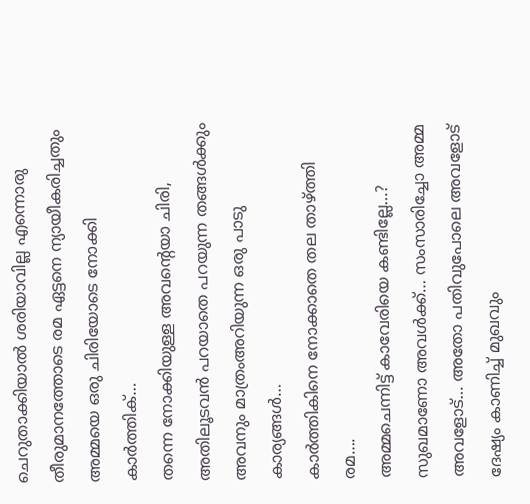ചെറുതാക്കിയാൽ ശരിയാവില്ല എന്നൊരു തീരുമാനത്തോടെ രമ ഏട്ടനെ ന്യായീകരിച്ചതും അമ്മയെ ഒരു ചിരിയോടെ നോക്കി കാർത്തിക്…
തന്നെ നോക്കിയുള്ള അവന്റെയാ ചിരി, അതിലൂടവൻ പറയാതെ പറയുന്ന തങ്ങൾക്കും അവനും മാത്രംഅറിയുന്ന ഒരു പാടു കാര്യങ്ങൾ…
കാർത്തികിനെ നോക്കാതെ തല താഴ്ത്തി രമ….
അമ്മചെന്നിട്ട് കാവേരിയെ കണ്ടില്ലേ…?
സുഖമാണോ അവൾക്ക്… സംസാരിച്ചോ അമ്മ അവളോട്… അതോ പതിവുപോലെ അവളോട് ദേഷ്യം കാണിച്ച് മുഖവും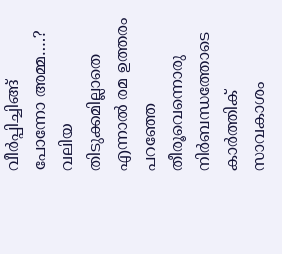വീർപ്പിച്ചിങ്ങ് പോന്നോ അമ്മ….?
വലിയ തിടുക്കമില്ലാതെ എന്നാൽ രമ ഉത്തരം പറഞ്ഞേ തീരൂവെന്നൊരു നിർബന്ധത്തോടെ കാർത്തിക് സാവകാശം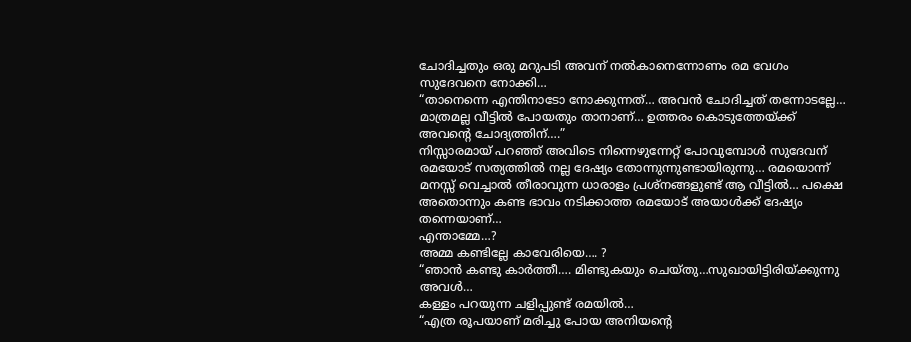ചോദിച്ചതും ഒരു മറുപടി അവന് നൽകാനെന്നോണം രമ വേഗം സുദേവനെ നോക്കി…
“താനെന്നെ എന്തിനാടോ നോക്കുന്നത്… അവൻ ചോദിച്ചത് തന്നോടല്ലേ… മാത്രമല്ല വീട്ടിൽ പോയതും താനാണ്… ഉത്തരം കൊടുത്തേയ്ക്ക് അവന്റെ ചോദ്യത്തിന്….”
നിസ്സാരമായ് പറഞ്ഞ് അവിടെ നിന്നെഴുന്നേറ്റ് പോവുമ്പോൾ സുദേവന് രമയോട് സത്യത്തിൽ നല്ല ദേഷ്യം തോന്നുന്നുണ്ടായിരുന്നു… രമയൊന്ന് മനസ്സ് വെച്ചാൽ തീരാവുന്ന ധാരാളം പ്രശ്നങ്ങളുണ്ട് ആ വീട്ടിൽ… പക്ഷെ അതൊന്നും കണ്ട ഭാവം നടിക്കാത്ത രമയോട് അയാൾക്ക് ദേഷ്യം തന്നെയാണ്…
എന്താമ്മേ…?
അമ്മ കണ്ടില്ലേ കാവേരിയെ…. ?
“ഞാൻ കണ്ടു കാർത്തീ…. മിണ്ടുകയും ചെയ്തു…സുഖായിട്ടിരിയ്ക്കുന്നു അവൾ…
കള്ളം പറയുന്ന ചളിപ്പുണ്ട് രമയിൽ…
“എത്ര രൂപയാണ് മരിച്ചു പോയ അനിയന്റെ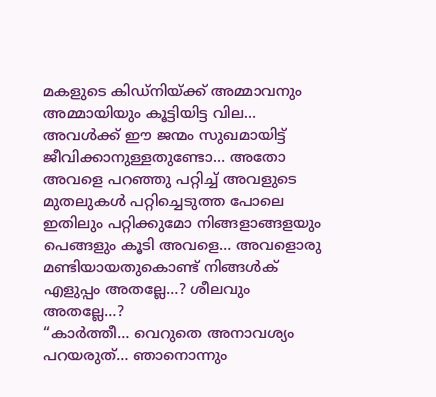മകളുടെ കിഡ്നിയ്ക്ക് അമ്മാവനും അമ്മായിയും കൂട്ടിയിട്ട വില… അവൾക്ക് ഈ ജന്മം സുഖമായിട്ട് ജീവിക്കാനുള്ളതുണ്ടോ… അതോ അവളെ പറഞ്ഞു പറ്റിച്ച് അവളുടെ മുതലുകൾ പറ്റിച്ചെടുത്ത പോലെ ഇതിലും പറ്റിക്കുമോ നിങ്ങളാങ്ങളയും പെങ്ങളും കൂടി അവളെ… അവളൊരു മണ്ടിയായതുകൊണ്ട് നിങ്ങൾക് എളുപ്പം അതല്ലേ…? ശീലവും അതല്ലേ…?
“കാർത്തീ… വെറുതെ അനാവശ്യം പറയരുത്… ഞാനൊന്നും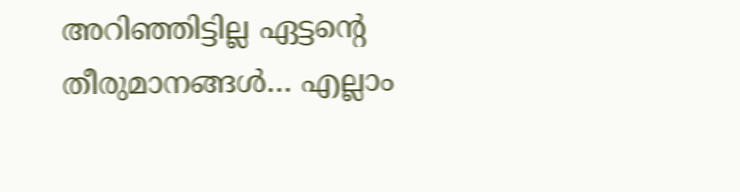അറിഞ്ഞിട്ടില്ല ഏട്ടന്റെ തീരുമാനങ്ങൾ… എല്ലാം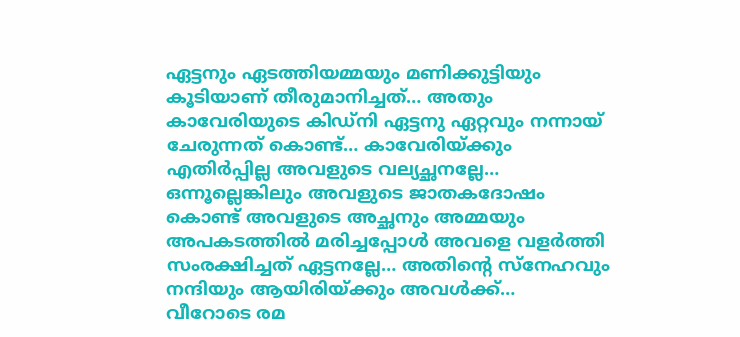ഏട്ടനും ഏടത്തിയമ്മയും മണിക്കുട്ടിയും കൂടിയാണ് തീരുമാനിച്ചത്… അതും കാവേരിയുടെ കിഡ്നി ഏട്ടനു ഏറ്റവും നന്നായ് ചേരുന്നത് കൊണ്ട്… കാവേരിയ്ക്കും എതിർപ്പില്ല അവളുടെ വല്യച്ഛനല്ലേ… ഒന്നൂല്ലെങ്കിലും അവളുടെ ജാതകദോഷം കൊണ്ട് അവളുടെ അച്ഛനും അമ്മയും അപകടത്തിൽ മരിച്ചപ്പോൾ അവളെ വളർത്തി സംരക്ഷിച്ചത് ഏട്ടനല്ലേ… അതിന്റെ സ്നേഹവും നന്ദിയും ആയിരിയ്ക്കും അവൾക്ക്…
വീറോടെ രമ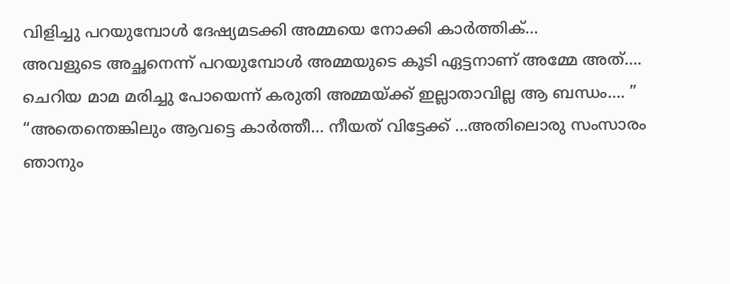വിളിച്ചു പറയുമ്പോൾ ദേഷ്യമടക്കി അമ്മയെ നോക്കി കാർത്തിക്…
അവളുടെ അച്ഛനെന്ന് പറയുമ്പോൾ അമ്മയുടെ കൂടി ഏട്ടനാണ് അമ്മേ അത്…. ചെറിയ മാമ മരിച്ചു പോയെന്ന് കരുതി അമ്മയ്ക്ക് ഇല്ലാതാവില്ല ആ ബന്ധം…. ”
“അതെന്തെങ്കിലും ആവട്ടെ കാർത്തീ… നീയത് വിട്ടേക്ക് …അതിലൊരു സംസാരം ഞാനും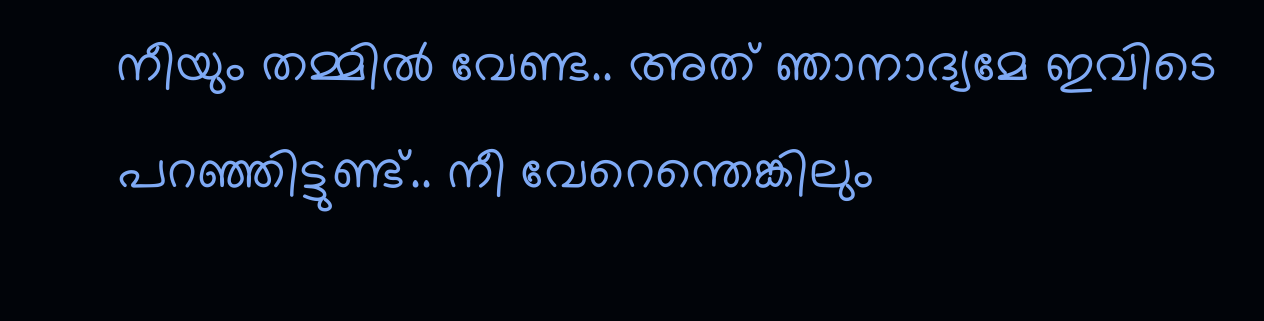നീയും തമ്മിൽ വേണ്ട.. അത് ഞാനാദ്യമേ ഇവിടെ പറഞ്ഞിട്ടുണ്ട്.. നീ വേറെന്തെങ്കിലും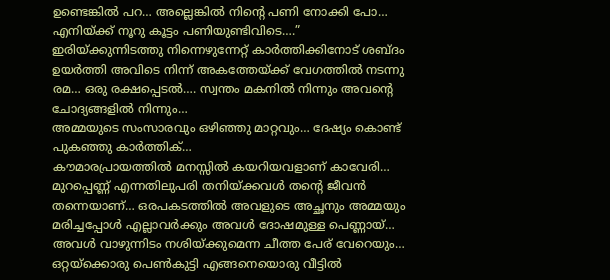ഉണ്ടെങ്കിൽ പറ… അല്ലെങ്കിൽ നിന്റെ പണി നോക്കി പോ… എനിയ്ക്ക് നൂറു കൂട്ടം പണിയുണ്ടിവിടെ….”
ഇരിയ്ക്കുന്നിടത്തു നിന്നെഴുന്നേറ്റ് കാർത്തിക്കിനോട് ശബ്ദം ഉയർത്തി അവിടെ നിന്ന് അകത്തേയ്ക്ക് വേഗത്തിൽ നടന്നു രമ… ഒരു രക്ഷപ്പെടൽ…. സ്വന്തം മകനിൽ നിന്നും അവന്റെ ചോദ്യങ്ങളിൽ നിന്നും…
അമ്മയുടെ സംസാരവും ഒഴിഞ്ഞു മാറ്റവും… ദേഷ്യം കൊണ്ട് പുകഞ്ഞു കാർത്തിക്…
കൗമാരപ്രായത്തിൽ മനസ്സിൽ കയറിയവളാണ് കാവേരി… മുറപ്പെണ്ണ് എന്നതിലുപരി തനിയ്ക്കവൾ തന്റെ ജീവൻ തന്നെയാണ്… ഒരപകടത്തിൽ അവളുടെ അച്ഛനും അമ്മയും മരിച്ചപ്പോൾ എല്ലാവർക്കും അവൾ ദോഷമുള്ള പെണ്ണായ്… അവൾ വാഴുന്നിടം നശിയ്ക്കുമെന്ന ചീത്ത പേര് വേറെയും…
ഒറ്റയ്ക്കൊരു പെൺകുട്ടി എങ്ങനെയൊരു വീട്ടിൽ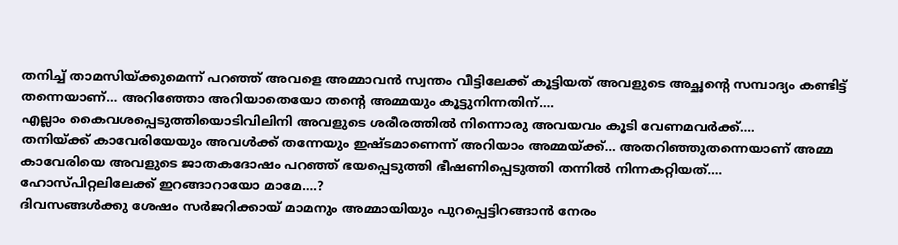തനിച്ച് താമസിയ്ക്കുമെന്ന് പറഞ്ഞ് അവളെ അമ്മാവൻ സ്വന്തം വീട്ടിലേക്ക് കൂട്ടിയത് അവളുടെ അച്ഛന്റെ സമ്പാദ്യം കണ്ടിട്ട് തന്നെയാണ്… അറിഞ്ഞോ അറിയാതെയോ തന്റെ അമ്മയും കൂട്ടുനിന്നതിന്….
എല്ലാം കൈവശപ്പെടുത്തിയൊടിവിലിനി അവളുടെ ശരീരത്തിൽ നിന്നൊരു അവയവം കൂടി വേണമവർക്ക്….
തനിയ്ക്ക് കാവേരിയേയും അവൾക്ക് തന്നേയും ഇഷ്ടമാണെന്ന് അറിയാം അമ്മയ്ക്ക്… അതറിഞ്ഞുതന്നെയാണ് അമ്മ കാവേരിയെ അവളുടെ ജാതകദോഷം പറഞ്ഞ് ഭയപ്പെടുത്തി ഭീഷണിപ്പെടുത്തി തന്നിൽ നിന്നകറ്റിയത്….
ഹോസ്പിറ്റലിലേക്ക് ഇറങ്ങാറായോ മാമേ….?
ദിവസങ്ങൾക്കു ശേഷം സർജറിക്കായ് മാമനും അമ്മായിയും പുറപ്പെട്ടിറങ്ങാൻ നേരം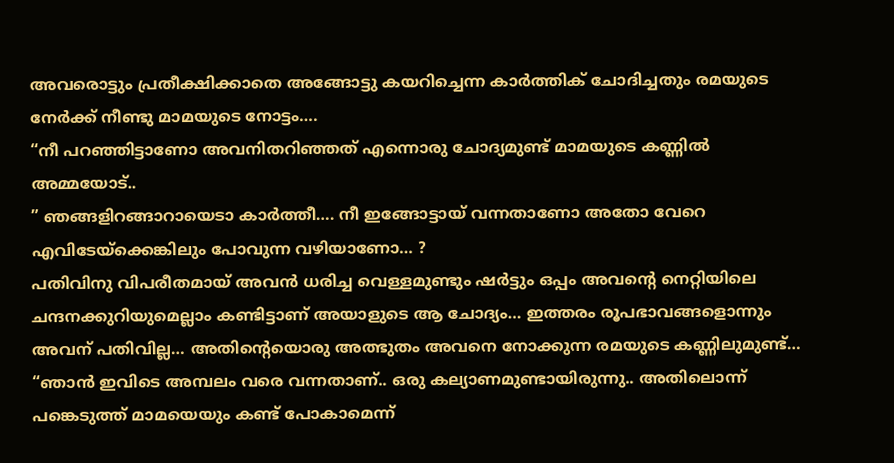അവരൊട്ടും പ്രതീക്ഷിക്കാതെ അങ്ങോട്ടു കയറിച്ചെന്ന കാർത്തിക് ചോദിച്ചതും രമയുടെ നേർക്ക് നീണ്ടു മാമയുടെ നോട്ടം….
“നീ പറഞ്ഞിട്ടാണോ അവനിതറിഞ്ഞത് എന്നൊരു ചോദ്യമുണ്ട് മാമയുടെ കണ്ണിൽ അമ്മയോട്..
” ഞങ്ങളിറങ്ങാറായെടാ കാർത്തീ…. നീ ഇങ്ങോട്ടായ് വന്നതാണോ അതോ വേറെ എവിടേയ്ക്കെങ്കിലും പോവുന്ന വഴിയാണോ… ?
പതിവിനു വിപരീതമായ് അവൻ ധരിച്ച വെള്ളമുണ്ടും ഷർട്ടും ഒപ്പം അവന്റെ നെറ്റിയിലെ ചന്ദനക്കുറിയുമെല്ലാം കണ്ടിട്ടാണ് അയാളുടെ ആ ചോദ്യം… ഇത്തരം രൂപഭാവങ്ങളൊന്നും അവന് പതിവില്ല… അതിന്റെയൊരു അത്ഭുതം അവനെ നോക്കുന്ന രമയുടെ കണ്ണിലുമുണ്ട്…
“ഞാൻ ഇവിടെ അമ്പലം വരെ വന്നതാണ്.. ഒരു കല്യാണമുണ്ടായിരുന്നു.. അതിലൊന്ന് പങ്കെടുത്ത് മാമയെയും കണ്ട് പോകാമെന്ന്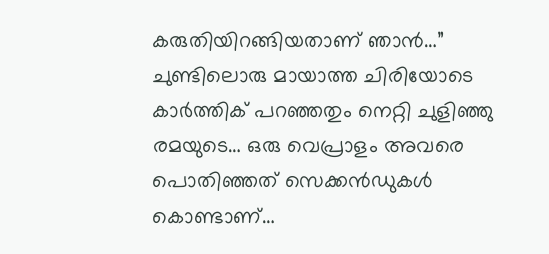കരുതിയിറങ്ങിയതാണ് ഞാൻ…”
ചുണ്ടിലൊരു മായാത്ത ചിരിയോടെ കാർത്തിക് പറഞ്ഞതും നെറ്റി ചുളിഞ്ഞു രമയുടെ… ഒരു വെപ്രാളം അവരെ പൊതിഞ്ഞത് സെക്കൻഡുകൾ കൊണ്ടാണ്…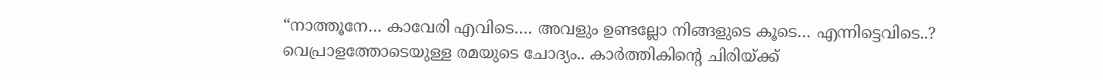“നാത്തൂനേ… കാവേരി എവിടെ…. അവളും ഉണ്ടല്ലോ നിങ്ങളുടെ കൂടെ… എന്നിട്ടെവിടെ..?
വെപ്രാളത്തോടെയുള്ള രമയുടെ ചോദ്യം.. കാർത്തികിന്റെ ചിരിയ്ക്ക്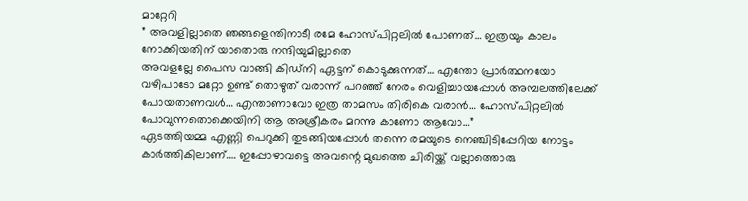മാറ്റേറി
” അവളില്ലാതെ ഞങ്ങളെന്തിനാടീ രമേ ഹോസ്പിറ്റലിൽ പോണത്… ഇത്രയും കാലം നോക്കിയതിന് യാതൊരു നന്ദിയുമില്ലാതെ
അവളല്ലേ പൈസ വാങ്ങി കിഡ്നി ഏട്ടന് കൊടുക്കുന്നത്… എന്തോ പ്രാർത്ഥനയോ
വഴിപാടോ മറ്റോ ഉണ്ട് തൊഴുത് വരാന്ന് പറഞ്ഞ് നേരം വെളിച്ചായപ്പോൾ അമ്പലത്തിലേക്ക് പോയതാണവൾ… എന്താണാവോ ഇത്ര താമസം തിരികെ വരാൻ… ഹോസ്പിറ്റലിൽ പോവുന്നതൊക്കെയിനി ആ അശ്രീകരം മറന്നു കാണോ ആവോ…”
ഏടത്തിയമ്മ എണ്ണി പെറുക്കി തുടങ്ങിയപ്പോൾ തന്നെ രമയുടെ നെഞ്ചിടിപ്പേറിയ നോട്ടം കാർത്തികിലാണ്…. ഇപ്പോഴാവട്ടെ അവന്റെ മുഖത്തെ ചിരിയ്ക്ക് വല്ലാത്തൊരു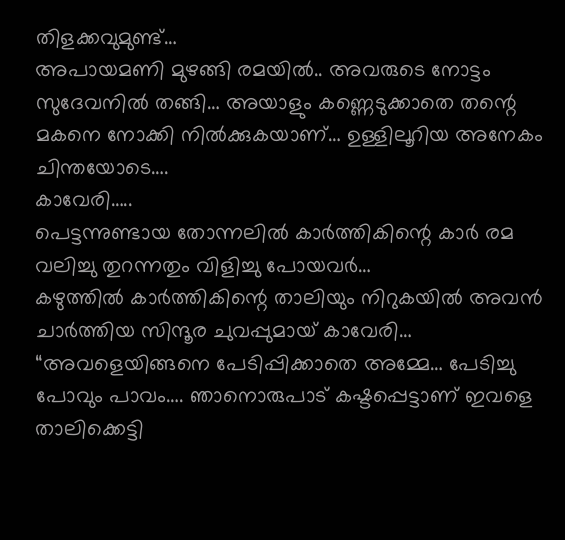തിളക്കവുമുണ്ട്…
അപായമണി മുഴങ്ങി രമയിൽ.. അവരുടെ നോട്ടം സുദേവനിൽ തങ്ങി… അയാളും കണ്ണെടുക്കാതെ തന്റെ മകനെ നോക്കി നിൽക്കുകയാണ്… ഉള്ളിലൂറിയ അനേകം ചിന്തയോടെ….
കാവേരി…..
പെട്ടന്നുണ്ടായ തോന്നലിൽ കാർത്തികിന്റെ കാർ രമ വലിച്ചു തുറന്നതും വിളിച്ചു പോയവർ…
കഴുത്തിൽ കാർത്തികിന്റെ താലിയും നിറുകയിൽ അവൻ ചാർത്തിയ സിന്ദൂര ചുവപ്പുമായ് കാവേരി…
“അവളെയിങ്ങനെ പേടിപ്പിക്കാതെ അമ്മേ… പേടിച്ചു പോവും പാവം…. ഞാനൊരുപാട് കഷ്ടപ്പെട്ടാണ് ഇവളെ താലിക്കെട്ടി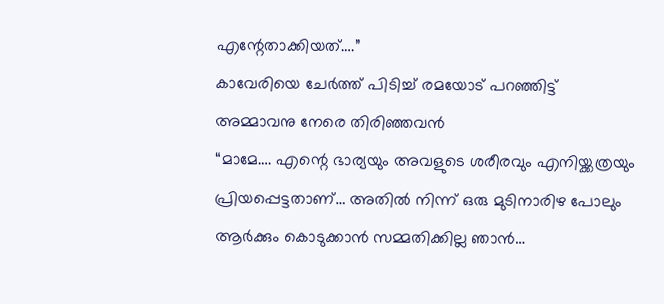എന്റേതാക്കിയത്….”
കാവേരിയെ ചേർത്ത് പിടിച്ച് രമയോട് പറഞ്ഞിട്ട് അമ്മാവനു നേരെ തിരിഞ്ഞവൻ
“മാമേ…. എന്റെ ഭാര്യയും അവളുടെ ശരീരവും എനിയ്ക്കത്രയും പ്രിയപ്പെട്ടതാണ്… അതിൽ നിന്ന് ഒരു മുടിനാരിഴ പോലും ആർക്കും കൊടുക്കാൻ സമ്മതിക്കില്ല ഞാൻ…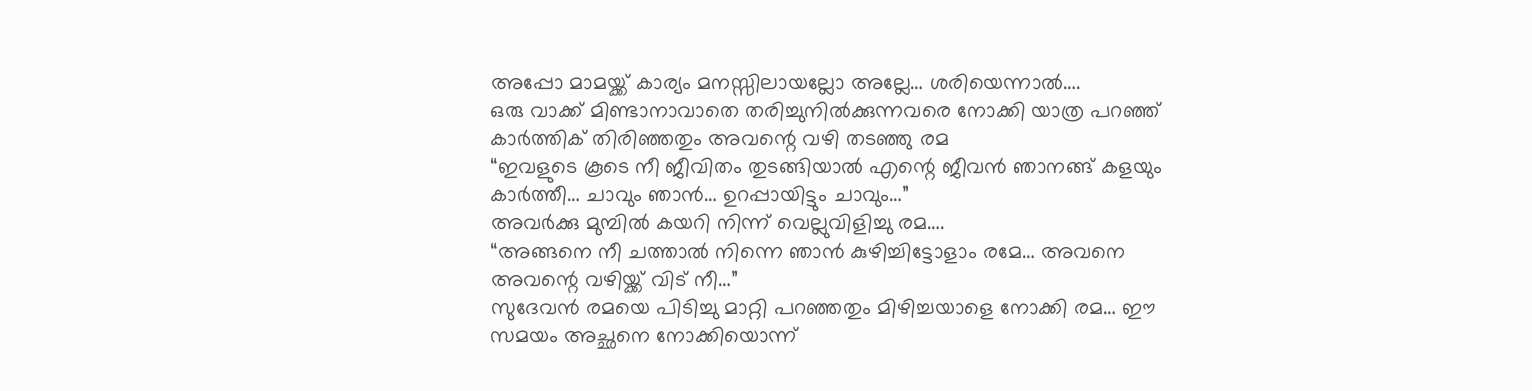അപ്പോ മാമയ്ക്ക് കാര്യം മനസ്സിലായല്ലോ അല്ലേ… ശരിയെന്നാൽ….
ഒരു വാക്ക് മിണ്ടാനാവാതെ തരിച്ചുനിൽക്കുന്നവരെ നോക്കി യാത്ര പറഞ്ഞ് കാർത്തിക് തിരിഞ്ഞതും അവന്റെ വഴി തടഞ്ഞു രമ
“ഇവളുടെ കൂടെ നീ ജീവിതം തുടങ്ങിയാൽ എന്റെ ജീവൻ ഞാനങ്ങ് കളയും കാർത്തീ… ചാവും ഞാൻ… ഉറപ്പായിട്ടും ചാവും…”
അവർക്കു മുമ്പിൽ കയറി നിന്ന് വെല്ലുവിളിച്ചു രമ….
“അങ്ങനെ നീ ചത്താൽ നിന്നെ ഞാൻ കുഴിച്ചിട്ടോളാം രമേ… അവനെ അവന്റെ വഴിയ്ക്ക് വിട് നീ…”
സുദേവൻ രമയെ പിടിച്ചു മാറ്റി പറഞ്ഞതും മിഴിച്ചയാളെ നോക്കി രമ… ഈ സമയം അച്ഛനെ നോക്കിയൊന്ന്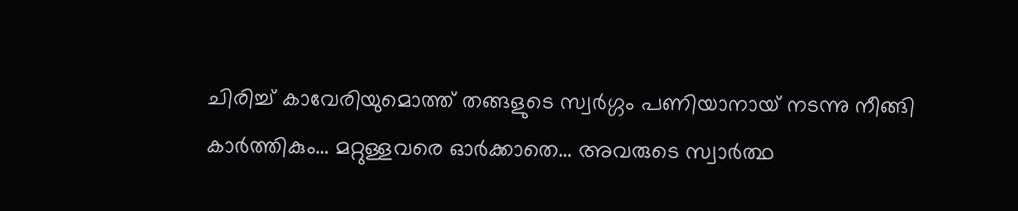ചിരിച്ച് കാവേരിയുമൊത്ത് തങ്ങളുടെ സ്വർഗ്ഗം പണിയാനായ് നടന്നു നീങ്ങി കാർത്തികും… മറ്റുള്ളവരെ ഓർക്കാതെ… അവരുടെ സ്വാർത്ഥ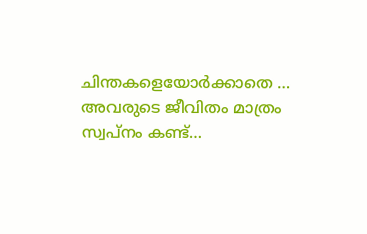ചിന്തകളെയോർക്കാതെ … അവരുടെ ജീവിതം മാത്രം സ്വപ്നം കണ്ട്…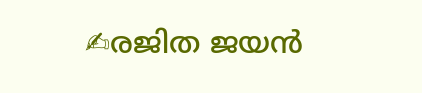✍രജിത ജയൻ